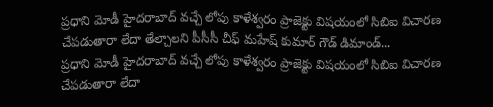ప్రధాని మోడీ హైదరాబాద్ వచ్చే లోపు కాళేశ్వరం ప్రాజెక్టు విషయంలో సిబిఐ విచారణ చేపడుతారా లేదా తేల్చాలని పీసీసీ చీఫ్ మహేష్ కుమార్ గౌడ్ డిమాండ్...
ప్రధాని మోడీ హైదరాబాద్ వచ్చే లోపు కాళేశ్వరం ప్రాజెక్టు విషయంలో సిబిఐ విచారణ చేపడుతారా లేదా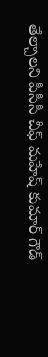తేల్చాలని పీసీసీ చీఫ్ మహేష్ కుమార్ గౌడ్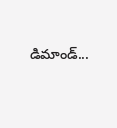డిమాండ్...